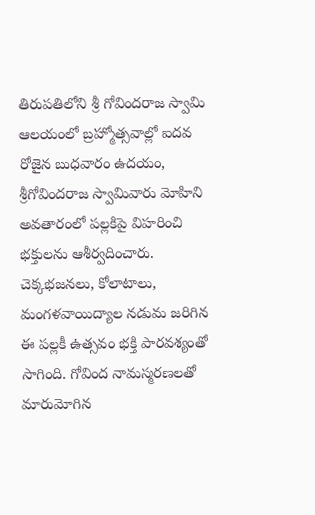తిరుపతిలోని శ్రీ గోవిందరాజ స్వామి ఆలయంలో బ్రహ్మోత్సవాల్లో ఐదవ రోజైన బుధవారం ఉదయం, శ్రీగోవిందరాజ స్వామివారు మోహిని అవతారంలో పల్లకిపై విహరించి భక్తులను ఆశీర్వదించారు. చెక్కభజనలు, కోలాటాలు, మంగళవాయిద్యాల నడుమ జరిగిన ఈ పల్లకీ ఉత్సవం భక్తి పారవశ్యంతో సాగింది. గోవింద నామస్మరణలతో మారుమోగిన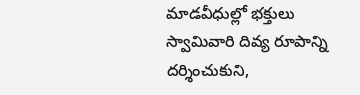మాడవీధుల్లో భక్తులు స్వామివారి దివ్య రూపాన్ని దర్శించుకుని,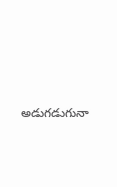అడుగడుగునా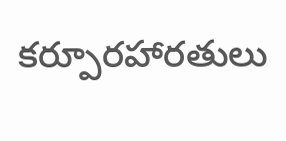కర్పూరహారతులు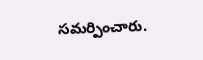సమర్పించారు.